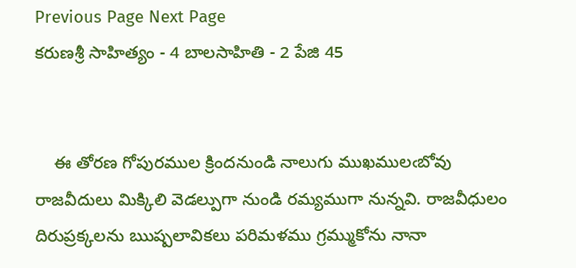Previous Page Next Page
కరుణశ్రీ సాహిత్యం - 4 బాలసాహితి - 2 పేజి 45


    ఈ తోరణ గోపురముల క్రిందనుండి నాలుగు ముఖములఁబోవు రాజవీదులు మిక్కిలి వెడల్పుగా నుండి రమ్యముగా నున్నవి. రాజవీధులం దిరుప్రక్కలను ఋష్పలావికలు పరిమళము గ్రమ్ముకోను నానా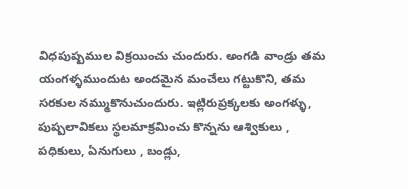విధపుష్పముల విక్రయించు చుందురు. అంగడి వాండ్రు తమ యంగళ్ళముందుట అందమైన మంచేలు గట్టుకొని, తమ సరకుల నమ్ముకొనుచుందురు. ఇట్లిరుప్రక్కలకు అంగళ్ళు, పుష్పలావికలు స్థలమాక్రమించు కొన్నను ఆశ్వికులు , పధికులు, ఏనుగులు , బండ్లు,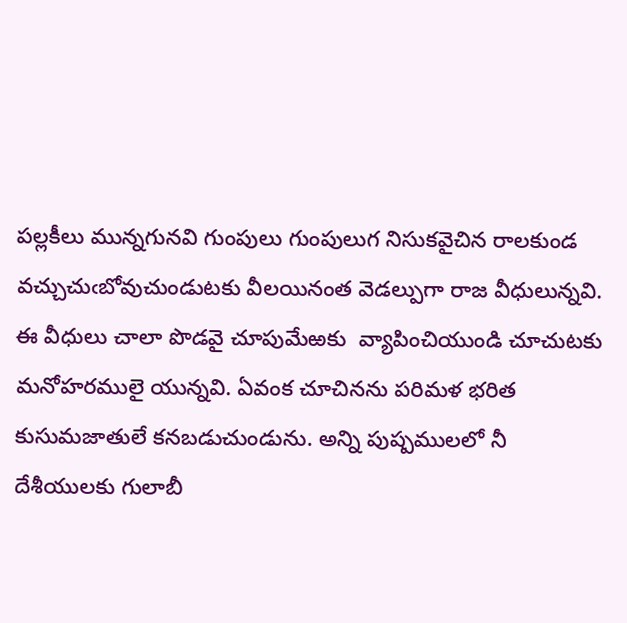పల్లకీలు మున్నగునవి గుంపులు గుంపులుగ నిసుకవైచిన రాలకుండ వచ్చుచుఁబోవుచుండుటకు వీలయినంత వెడల్పుగా రాజ వీధులున్నవి. ఈ వీధులు చాలా పొడవై చూపుమేఱకు  వ్యాపించియుండి చూచుటకు మనోహరములై యున్నవి. ఏవంక చూచినను పరిమళ భరిత కుసుమజాతులే కనబడుచుండును. అన్ని పుష్పములలో నీ దేశీయులకు గులాబీ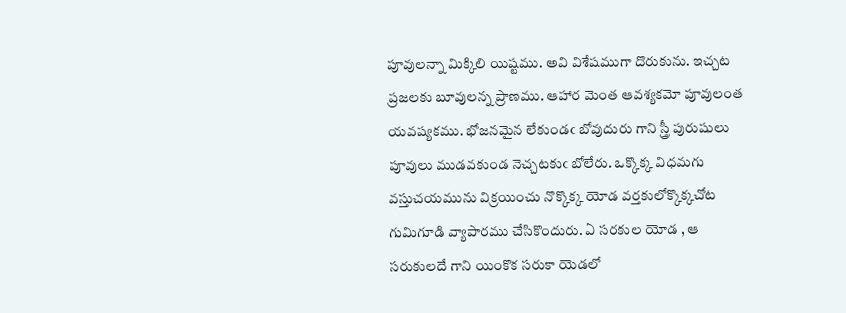పూవులన్నా మిక్కిలి యిష్టము. అవి విశేషముగా దొరుకును. ఇచ్చట ప్రజలకు బూవులన్న ప్రాణము. ఆహార మెంత ఆవశ్యకమో పూవులంత యవష్యకము. భోజనమైన లేకుండఁ బోవుదురు గాని స్త్రీ పురుషులు పూవులు ముడవకుండ నెచ్చటకుఁ బోలేరు. ఒక్కొక్క విధమగు వస్తుచయమును విక్రయించు నొక్కొక్క యోడ వర్తకులోక్కొక్కచోట గుమిగూడి వ్యాపారము చేసికొందురు. ఏ సరకుల యోడ , ఆ సరుకులదే గాని యింకొక సరుకా యెడలో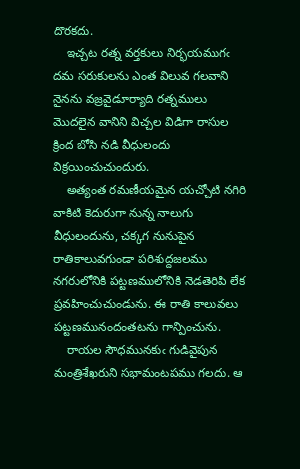దొరకదు.
    ఇచ్చట రత్న వర్తకులు నిర్భయముగఁ దమ సరుకులను ఎంత విలువ గలవాని నైనను వజ్రవైడూర్యాది రత్నములు మొదలైన వానిని విచ్చల విడిగా రాసుల క్రింద బోసి నడి వీధులందు విక్రయించుచుందురు.
    అత్యంత రమణీయమైన యచ్చోటి నగిరి వాకిటి కెదురుగా నున్న నాలుగు వీధులందును, చక్కగ నునుపైన రాతికాలువగుండా పరిశుద్దజలము నగరులోనికి పట్టణములోనికి నెడతెరిపి లేక ప్రవహించుచుండును. ఈ రాతి కాలువలు పట్టణమునందంతటను గాన్పించును.
    రాయల సౌధమునకుఁ గుడివైపున మంత్రిశేఖరుని సభామంటపము గలదు. ఆ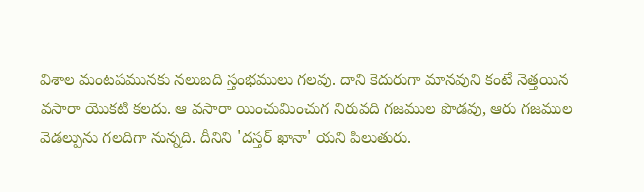విశాల మంటపమునకు నలుబది స్తంభములు గలవు. దాని కెదురుగా మానవుని కంటే నెత్తయిన వసారా యొకటి కలదు. ఆ వసారా యించుమించుగ నిరువది గజముల పొడవు, ఆరు గజముల వెడల్పును గలదిగా నున్నది. దీనిని 'దస్తర్ ఖానా' యని పిలుతురు.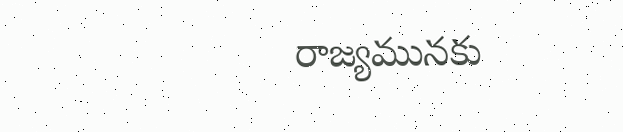రాజ్యమునకు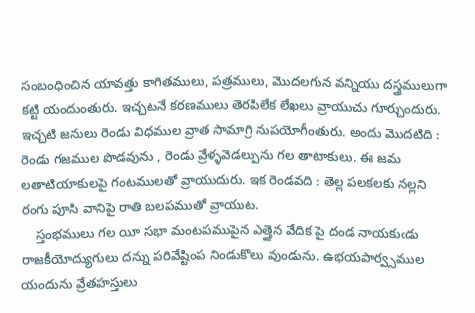సంబంధించిన యావత్తు కాగితములు, పత్రములు, మొదలగున వన్నియు దస్త్రములుగా కట్టి యందుంతురు. ఇచ్చటనే కరణములు తెరపిలేక లేఖలు వ్రాయుచు గూర్చుందురు. ఇచ్చటి జనులు రెండు విధముల వ్రాత సామాగ్రి నుపయోగీంతురు. అందు మొదటిది : రెండు గజముల పొడవును , రెండు వ్రేళ్ళవెడల్పును గల తాటాకులు. ఈ జమ లతాటియాకులపై గంటములతో వ్రాయుదురు. ఇక రెండవది : తెల్ల పలకలకు నల్లని రంగు పూసి వానిపై రాతి బలపముతో వ్రాయుట.
    స్తంభములు గల యీ సభా మంటపముపైన ఎత్తైన వేదిక పై దండ నాయకుఁడు రాజకీయోద్యుగులు దన్ను పరివేష్టింప నిండుకొలు వుండును. ఉభయపార్వ్సముల యందును వ్రేతహస్తులు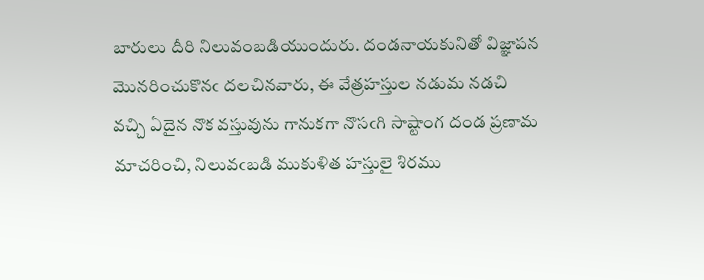బారులు దీరి నిలువంబడియుందురు. దండనాయకునితో విజ్ఞాపన మొనరించుకొనఁ దలచినవారు, ఈ వేత్రహస్తుల నడుమ నడచి వచ్చి ఏదైన నొక వస్తువును గానుకగా నొసఁగి సాష్టాంగ దండ ప్రణామ మాచరించి, నిలువఁబడి ముకుళిత హస్తులై శిరము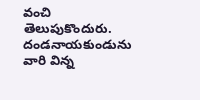వంచి తెలుపుకొందురు. దండనాయకుండును వారి విన్న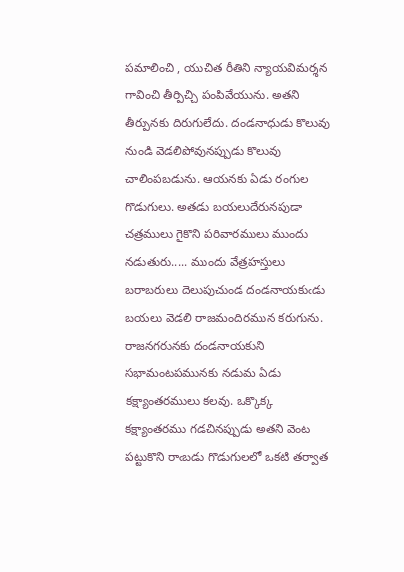పమాలించి , యుచిత రీతిని న్యాయవిమర్శన గావించి తీర్పిచ్చి పంపివేయును. అతని తీర్పునకు దిరుగులేదు. దండనాధుడు కొలువు నుండి వెడలిపోవునప్పుడు కొలువు చాలింపబడును. ఆయనకు ఏడు రంగుల గొడుగులు. అతడు బయలుదేరునపుడా చత్రములు గైకొని పరివారములు ముందు నడుతురు..... ముందు వేత్రహస్తులు బరాబరులు దెలుపుచుండ దండనాయకుఁడు బయలు వెడలి రాజమందిరమున కరుగును. రాజనగరునకు దండనాయకుని సభామంటపమునకు నడుమ ఏడు కక్ష్యాంతరములు కలవు. ఒక్కొక్క కక్ష్యాంతరము గడచినప్పుడు అతని వెంట పట్టుకొని రాఁబడు గొడుగులలో ఒకటి తర్వాత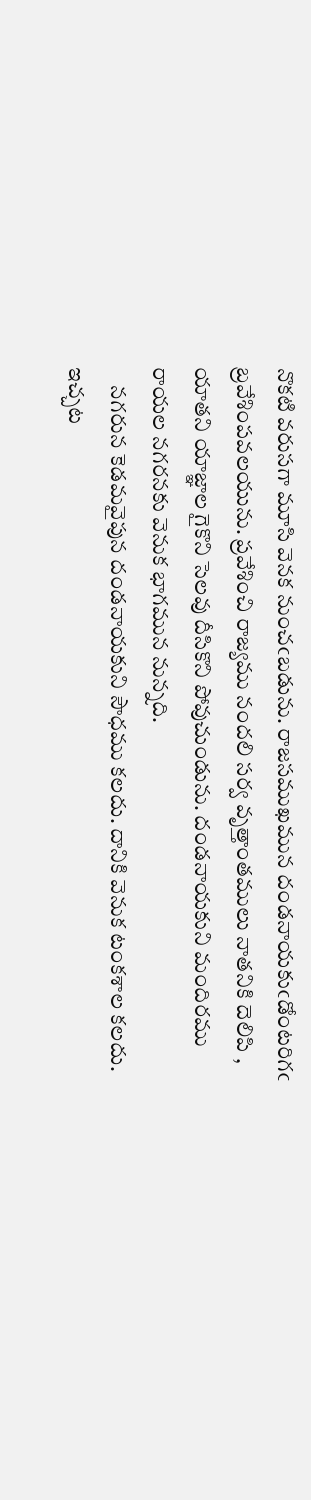నొకటి వరుసగా మూసి వెనక నుంచఁబడును. రాజసముఖమున దండనాయకుఁడోంటరిగఁ బ్రవేశింపవలయును. ప్రవేశించి రాజ్యము నందలి సర్వ వృత్తాంతములు నాతనికి దెలిపి , యాతని యాజ్ఞాల గైకొని సెలవు దీసికొని పోవుచుండును. దండనాయకుని మందిరము రాయల నగరనకు వెనుక భాగమున నున్నది.
    నగరున కెడమవైపున దండనాయకుని సౌధము కలదు. దానికి వెనుక టంకశాల కలదు. ఇచ్చట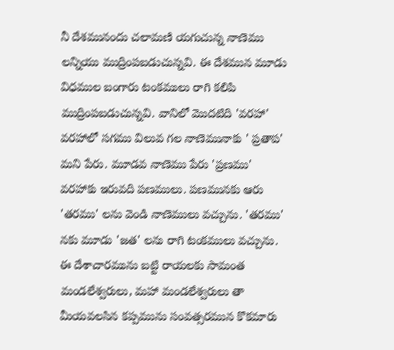నీ దేశమునందు చలామణి యగుచున్న నాణెము లన్నియు ముద్రింపబడుచున్నవి. ఈ దేశమున మూడు విధముల బంగారు టంకములు రాగి కలిపి ముద్రింపబడుచున్నవి. వానిలో మొదటిది 'వరహా' వరహాలో సగము విలువ గల నాణెమునాకు ' ప్రతాప' మని పేరు. మూడవ నాణెము పేరు 'ప్రణము' వరహాకు ఇరువది పణములు. పణమునకు ఆరు 'తరము' లను వెండి నాణెములు వచ్చును. 'తరము' నకు మూడు 'జత' లను రాగి టంకములు వచ్చును. ఈ దేశాచారమును బట్టి రాయలకు సామంత మండలేశ్వరులు, మహా మండలేశ్వరులు తా మీయవలసిన కప్పమును సంవత్సరమున కొకమారు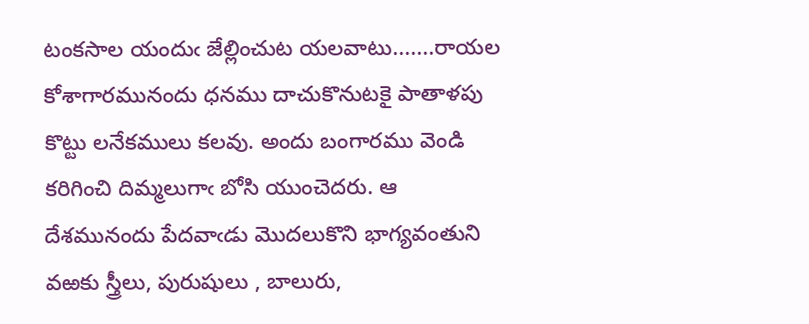టంకసాల యందుఁ జేల్లించుట యలవాటు.......రాయల కోశాగారమునందు ధనము దాచుకొనుటకై పాతాళపు కొట్టు లనేకములు కలవు. అందు బంగారము వెండి కరిగించి దిమ్మలుగాఁ బోసి యుంచెదరు. ఆ దేశమునందు పేదవాఁడు మొదలుకొని భాగ్యవంతుని వఱకు స్త్రీలు, పురుషులు , బాలురు,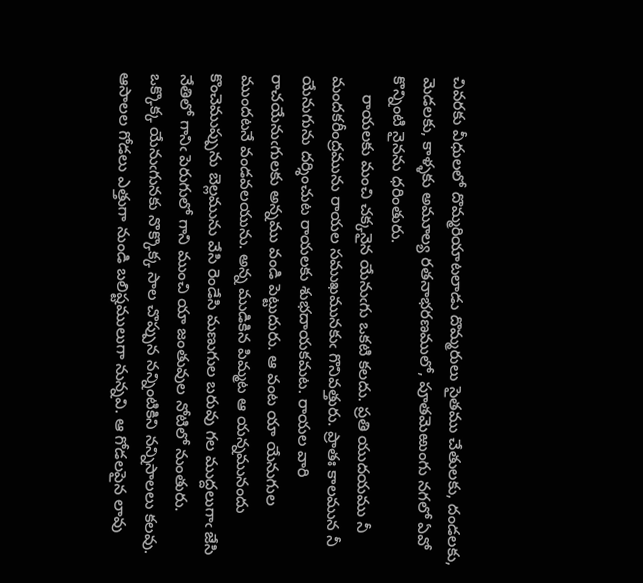చివరకు వీధులలో దొమ్మరియాటలాడు దొమ్మరులు సైతము చేతులకు, దండలకు, మెడలకు, కాళ్ళకు అమూల్య రతనాభరణములో, పూతమెఱుంగు నగలో ఏవో కొన్నింటి నైనను ధరింతురు.
    రాయలకు మంచి చక్కనైన యేనుఁగు ఒకటి కలదు. ప్రతి యుదయము నీ మందకరీంద్రమును రాయల సముఖమునకుఁ గొనివత్తురు. ప్రాతః కాలమున నీ యేనుగును దర్శించుట రాయలకు శుభదాయకమట. రాయల వారి రాచయేనుఁగులకు అన్నము వండి పెట్టుదురు. ఆ వంట యా యేనుగుల ముందటనే వండవలయును. అన్న ముడికిన పిమ్మట ఆ యన్నమునందు కొంచెముప్పును బెల్లమును వేసి రెండేసి మణుగుల బరువు గల ముద్దలుగాఁ జేసి నేతిలో గానిఁ పెరుగులో గాని ముంచి యా జంతువుల నోటిలో నుంతురు. ఒక్కొక్క యేనుఁగునకు నొక్కొక్క సాల చొప్పున నన్నింటికిని నన్నిసాలలు కలవు. ఆసాలల గోడలు ఎత్తుగా నుండి బలిష్టములుగా నున్నవి. ఆ గోడలపైన లావు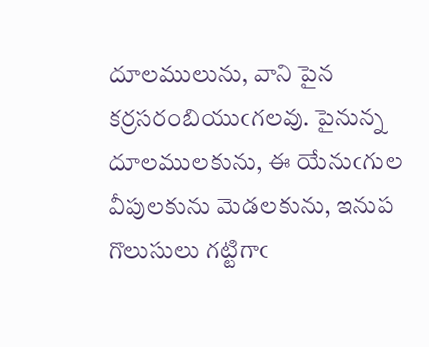దూలములును, వాని పైన కర్రసరంబియుఁగలవు. పైనున్న దూలములకును, ఈ యేనుఁగుల వీపులకును మెడలకును, ఇనుప గొలుసులు గట్టిగాఁ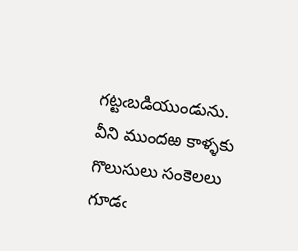గట్టఁబడియుండును. వీని ముందఱ కాళ్ళకు గొలుసులు సంకెలలు గూడఁ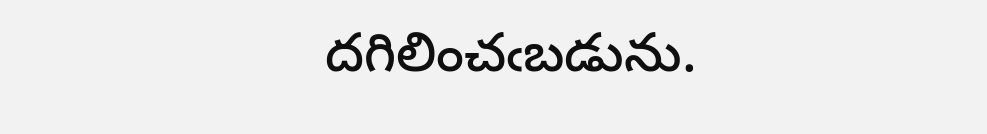దగిలించఁబడును.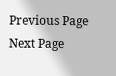Previous Page Next Page